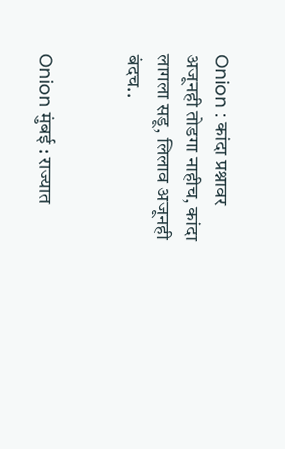Onion : कांदा प्रश्नावर अजूनही तोडगा नाहीच, कांदा लागला सडू, लिलाव अजूनही बंदच..


Onion मुंबई : राज्यात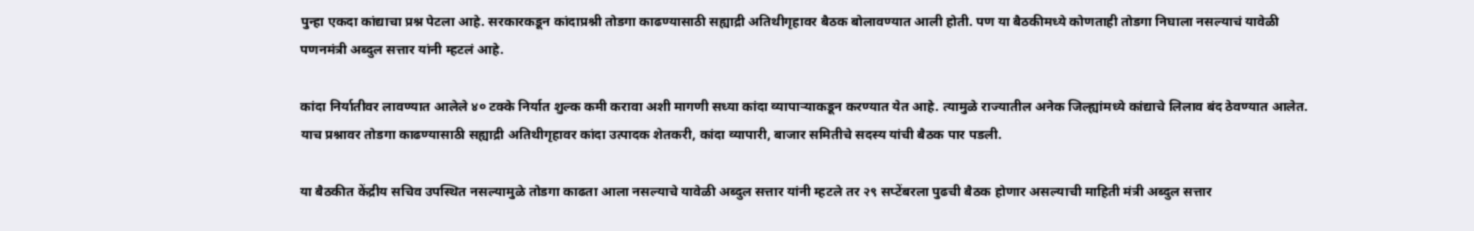पुन्हा एकदा कांद्याचा प्रश्न पेटला आहे. सरकारकडून कांदाप्रश्नी तोडगा काढण्यासाठी सह्याद्री अतिथीगृहावर बैठक बोलावण्यात आली होती. पण या बैठकीमध्ये कोणताही तोडगा निघाला नसल्याचं यावेळी पणनमंत्री अब्दुल सत्तार यांनी म्हटलं आहे.

कांदा निर्यातीवर लावण्यात आलेले ४० टक्के निर्यात शुल्क कमी करावा अशी मागणी सध्या कांदा व्यापाऱ्याकडून करण्यात येत आहे. त्यामुळे राज्यातील अनेक जिल्ह्यांमध्ये कांद्याचे लिलाव बंद ठेवण्यात आलेत. याच प्रश्नावर तोडगा काढण्यासाठी सह्याद्री अतिथीगृहावर कांदा उत्पादक शेतकरी, कांदा व्यापारी, बाजार समितीचे सदस्य यांची बैठक पार पडली.

या बैठकीत केंद्रीय सचिव उपस्थित नसल्यामुळे तोडगा काढता आला नसल्याचे यावेळी अब्दुल सत्तार यांनी म्हटले तर २९ सप्टेंबरला पुढची बैठक होणार असल्याची माहिती मंत्री अब्दुल सत्तार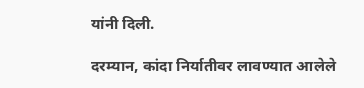यांनी दिली.

दरम्यान, कांदा निर्यातीवर लावण्यात आलेले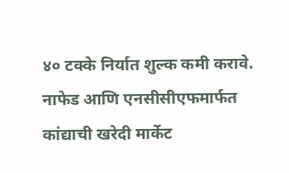४० टक्के निर्यात शुल्क कमी करावे. नाफेड आणि एनसीसीएफमार्फत कांद्याची खरेदी मार्केट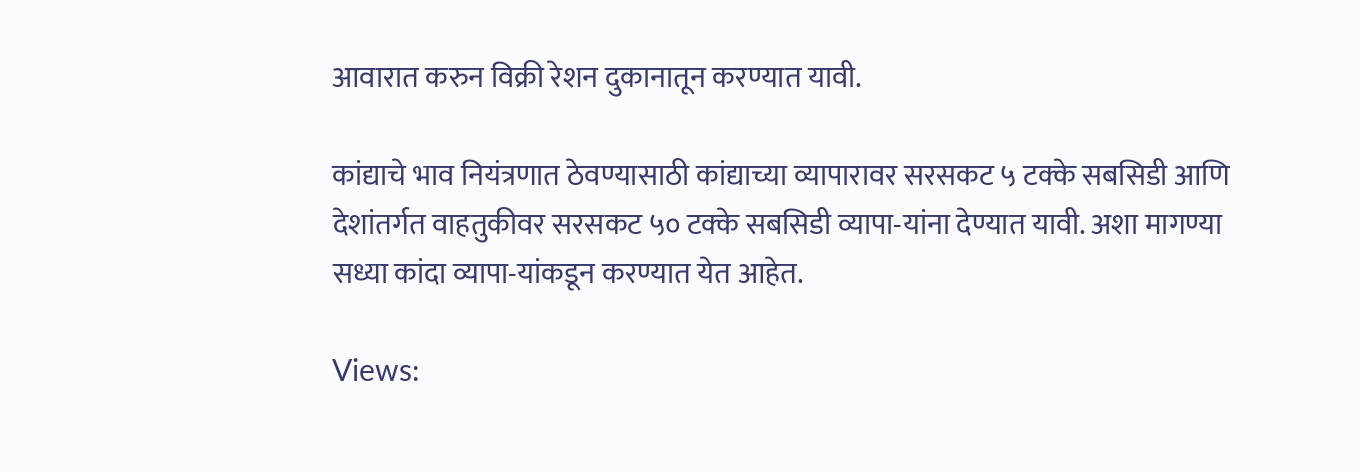आवारात करुन विक्री रेशन दुकानातून करण्यात यावी.

कांद्याचे भाव नियंत्रणात ठेवण्यासाठी कांद्याच्या व्यापारावर सरसकट ५ टक्के सबसिडी आणि देशांतर्गत वाहतुकीवर सरसकट ५० टक्के सबसिडी व्यापा-यांना देण्यात यावी. अशा मागण्या सध्या कांदा व्यापा-यांकडून करण्यात येत आहेत.

Views: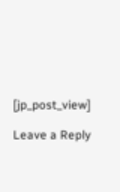[jp_post_view]

Leave a Reply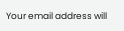Your email address will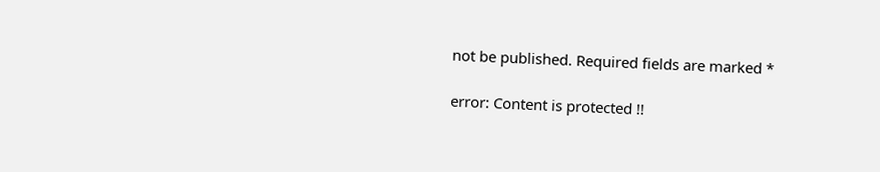not be published. Required fields are marked *

error: Content is protected !!